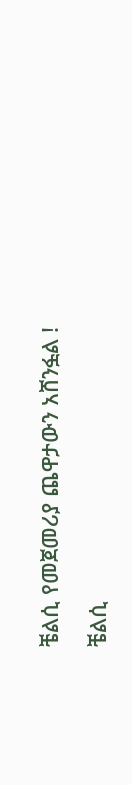ቼልሲ የመጀመሪያ ጨዋታውን አሸንፏል !

ቼልሲ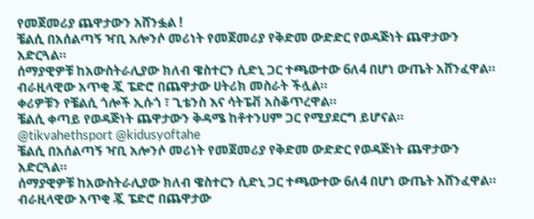የመጀመሪያ ጨዋታውን አሸንፏል !
ቼልሲ በአሰልጣኝ ዣቢ አሎንሶ መሪነት የመጀመሪያ የቅድመ ውድድር የወዳጅነት ጨዋታውን አድርጓል።
ሰማያዊዎቹ ከአውስትራሊያው ክለብ ዌስተርን ሲድኒ ጋር ተጫውተው 6ለ4 በሆነ ውጤት አሸንፈዋል።
ብራዚላዊው አጥቂ ጇ ፔድሮ በጨዋታው ሀትሪክ መስራት ችሏል።
ቀሪዎቹን የቼልሲ ጎሎች ኢሱጎ ፣ ጊቴንስ እና ሳትፔቭ አስቆጥረዋል።
ቼልሲ ቀጣይ የወዳጅነት ጨዋታውን ቅዳሜ ከቶተንሀም ጋር የሚያደርግ ይሆናል።
@tikvahethsport @kidusyoftahe
ቼልሲ በአሰልጣኝ ዣቢ አሎንሶ መሪነት የመጀመሪያ የቅድመ ውድድር የወዳጅነት ጨዋታውን አድርጓል።
ሰማያዊዎቹ ከአውስትራሊያው ክለብ ዌስተርን ሲድኒ ጋር ተጫውተው 6ለ4 በሆነ ውጤት አሸንፈዋል።
ብራዚላዊው አጥቂ ጇ ፔድሮ በጨዋታው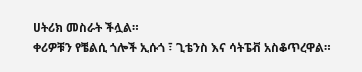ሀትሪክ መስራት ችሏል።
ቀሪዎቹን የቼልሲ ጎሎች ኢሱጎ ፣ ጊቴንስ እና ሳትፔቭ አስቆጥረዋል።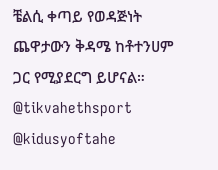ቼልሲ ቀጣይ የወዳጅነት ጨዋታውን ቅዳሜ ከቶተንሀም ጋር የሚያደርግ ይሆናል።
@tikvahethsport @kidusyoftahe